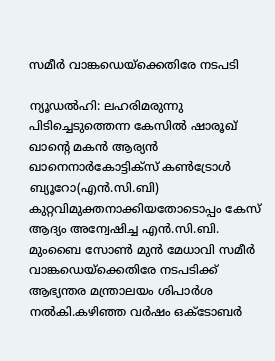സമീര്‍ വാങ്കഡെയ്ക്കെതിരേ നടപടി

ന്യൂഡല്‍ഹി: ലഹരിമരുന്നു പിടിച്ചെടുത്തെന്ന കേസില്‍ ഷാരൂഖ് ഖാന്റെ മകന്‍ ആര്യന്‍ ഖാനെനാര്‍കോട്ടിക്സ് കണ്‍ട്രോള്‍ ബ്യൂറോ(എന്‍.സി.ബി) കുറ്റവിമുക്തനാക്കിയതോടൊപ്പം കേസ് ആദ്യം അന്വേഷിച്ച എന്‍.സി.ബി. മുംബൈ സോണ്‍ മുന്‍ മേധാവി സമീര്‍ വാങ്കഡെയ്ക്കെതിരേ നടപടിക്ക് ആഭ്യന്തര മന്ത്രാലയം ശിപാര്‍ശ നല്‍കി.കഴിഞ്ഞ വര്‍ഷം ഒക്ടോബര്‍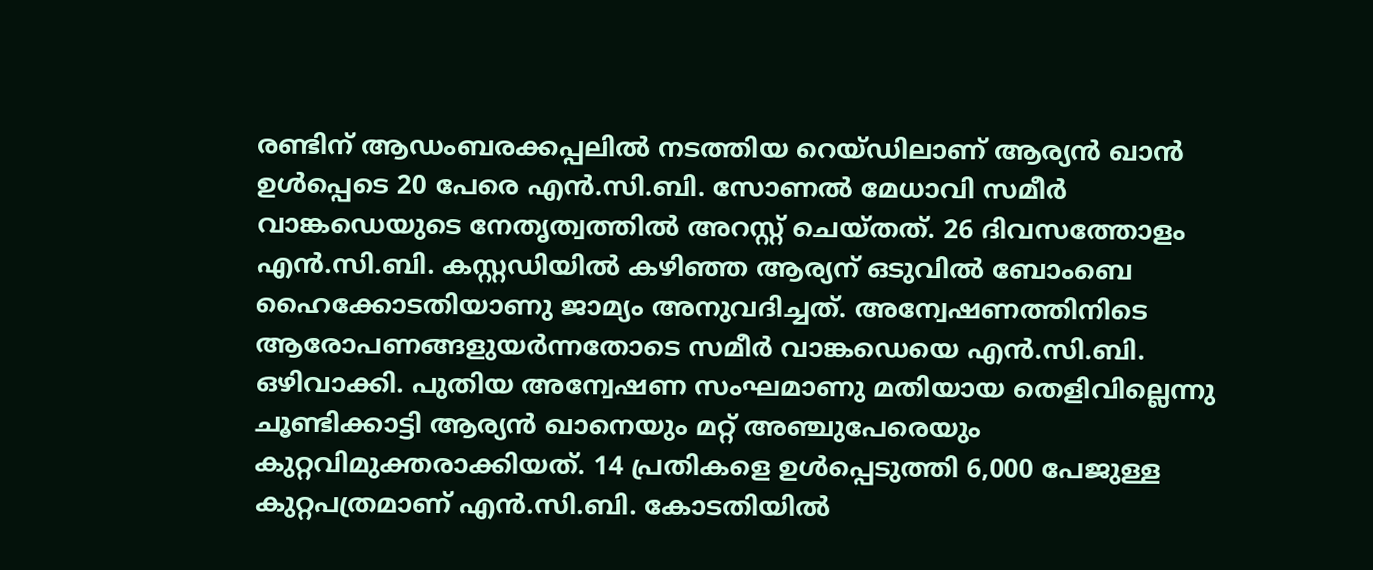രണ്ടിന് ആഡംബരക്കപ്പലില്‍ നടത്തിയ റെയ്ഡിലാണ് ആര്യന്‍ ഖാന്‍ ഉള്‍പ്പെടെ 20 പേരെ എന്‍.സി.ബി. സോണല്‍ മേധാവി സമീര്‍ വാങ്കഡെയുടെ നേതൃത്വത്തില്‍ അറസ്റ്റ് ചെയ്തത്. 26 ദിവസത്തോളം എന്‍.സി.ബി. കസ്റ്റഡിയില്‍ കഴിഞ്ഞ ആര്യന് ഒടുവില്‍ ബോംബെ ഹൈക്കോടതിയാണു ജാമ്യം അനുവദിച്ചത്. അന്വേഷണത്തിനിടെ ആരോപണങ്ങളുയര്‍ന്നതോടെ സമീര്‍ വാങ്കഡെയെ എന്‍.സി.ബി. ഒഴിവാക്കി. പുതിയ അന്വേഷണ സംഘമാണു മതിയായ തെളിവില്ലെന്നു ചൂണ്ടിക്കാട്ടി ആര്യന്‍ ഖാനെയും മറ്റ് അഞ്ചുപേരെയും കുറ്റവിമുക്തരാക്കിയത്. 14 പ്രതികളെ ഉള്‍പ്പെടുത്തി 6,000 പേജുള്ള കുറ്റപത്രമാണ് എന്‍.സി.ബി. കോടതിയില്‍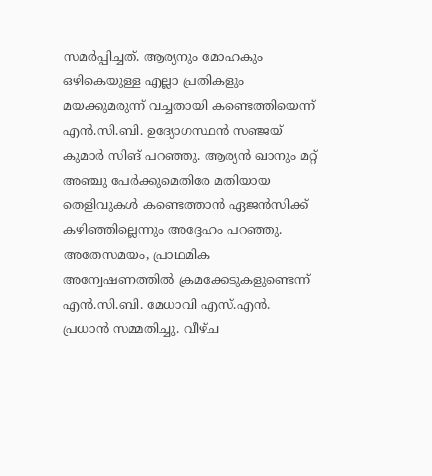സമര്‍പ്പിച്ചത്. ആര്യനും മോഹകും ഒഴികെയുള്ള എല്ലാ പ്രതികളും മയക്കുമരുന്ന്‌ വച്ചതായി കണ്ടെത്തിയെന്ന് എന്‍.സി.ബി. ഉദ്യോഗസ്ഥന്‍ സഞ്ജയ് കുമാര്‍ സിങ് പറഞ്ഞു. ആര്യന്‍ ഖാനും മറ്റ് അഞ്ചു പേര്‍ക്കുമെതിരേ മതിയായ തെളിവുകള്‍ കണ്ടെത്താന്‍ ഏജന്‍സിക്ക് കഴിഞ്ഞില്ലെന്നും അദ്ദേഹം പറഞ്ഞു. അതേസമയം, പ്രാഥമിക അന്വേഷണത്തില്‍ ക്രമക്കേടുകളുണ്ടെന്ന് എന്‍.സി.ബി. മേധാവി എസ്.എന്‍. പ്രധാന്‍ സമ്മതിച്ചു. വീഴ്ച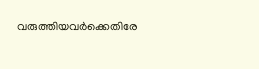വരുത്തിയവര്‍ക്കെതിരേ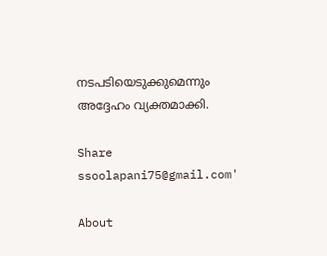നടപടിയെടുക്കുമെന്നും അദ്ദേഹം വ്യക്തമാക്കി.

Share
ssoolapani75@gmail.com'

About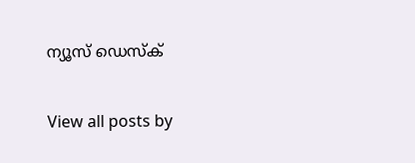ന്യൂസ് ഡെസ്ക്

View all posts by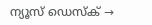ന്യൂസ് ഡെസ്ക് →